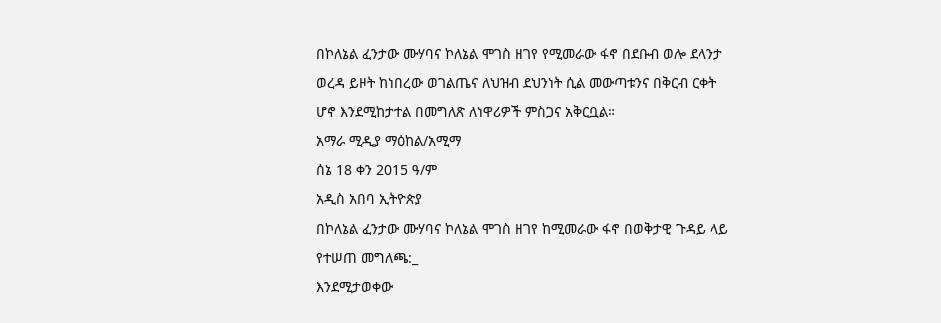በኮለኔል ፈንታው ሙሃባና ኮለኔል ሞገስ ዘገየ የሚመራው ፋኖ በደቡብ ወሎ ደላንታ ወረዳ ይዞት ከነበረው ወገልጤና ለህዝብ ደህንነት ሲል መውጣቱንና በቅርብ ርቀት ሆኖ እንደሚከታተል በመግለጽ ለነዋሪዎች ምስጋና አቅርቧል።
አማራ ሚዲያ ማዕከል/አሚማ
ሰኔ 18 ቀን 2015 ዓ/ም
አዲስ አበባ ኢትዮጵያ
በኮለኔል ፈንታው ሙሃባና ኮለኔል ሞገስ ዘገየ ከሚመራው ፋኖ በወቅታዊ ጉዳይ ላይ የተሠጠ መግለጫ:_
እንደሚታወቀው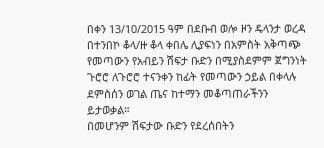በቀን 13/10/2015 ዓም በደቡብ ወሎ ዞን ዴላንታ ወረዳ በተንበኮ ቆላ/ዙ ቆላ ቀበሌ ሊያፍነን በአምስት አቅጣጭ የመጣውን የአብይን ሽፍታ ቡድን በሚያስደምም ጀግንነት ጉሮሮ ለጉሮሮ ተናንቀን ከፊት የመጣውን ኃይል በቀላሉ ደምስሰን ወገል ጤና ከተማን መቆጣጠራችንን ይታወቃል።
በመሆንም ሽፍታው ቡድን የደረሰበትን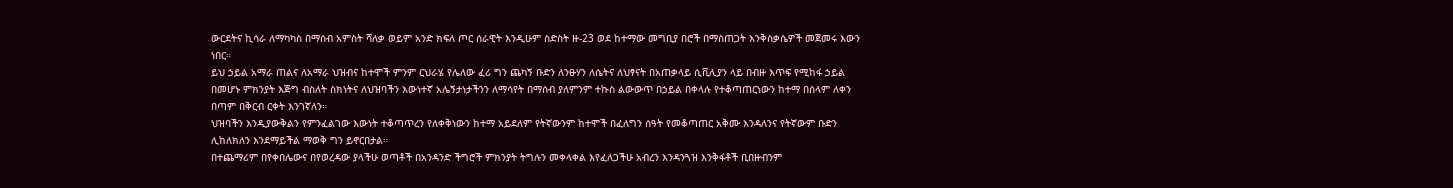ውርደትና ኪሳራ ለማካካስ በማሰብ አምስት ሻለቃ ወይም አንድ ክፍለ ጦር ሰራዊት እንዲሁም ስድስት ዙ-23 ወደ ከተማው መግቢያ በሮች በማስጠጋት እንቅስቃሴዎች መጀመሩ እውን ነበር።
ይህ ኃይል አማራ ጠልና ለአማራ ህዝብና ከተሞች ምንም ርህራሄ የሌለው ፈሪ ግን ጨካኝ ቡድን ለንፁሃን ለሴትና ለህፃናት በአጠቃላይ ሲቪሊያን ላይ በብዙ እጥፍ የሚከፋ ኃይል በመሆኑ ምክንያት እጅግ ብስለት ስክነትና ለህዝባችን እውነተኛ አሌኝታነታችንን ለማሳየት በማሰብ ያለምንም ተኩስ ልውውጥ በኃይል በቀላሉ የተቆጣጠርነውን ከተማ በሰላም ለቀን
በጣም በቅርብ ርቀት እንገኛለን።
ህዝባችን እንዲያውቅልን የምንፈልገው እውነት ተቆጣጥረን የለቀቅነውን ከተማ አይደለም የትኛውንም ከተሞች በፈለግን ሰዓት የመቆጣጠር አቅሙ እንዳለንና የትኛውም ቡድን ሊከለክለን እንደማይችል ማወቅ ግን ይኖርበታል።
በተጨማሪም በየቀበሌውና በየወረዳው ያላችሁ ወጣቶች በአንዳንድ ችግሮች ምክንያት ትግሉን መቀላቀል እየፈለጋችሁ አብረን እንዳንጓዝ እንቅፋቶች ቢበዙብንም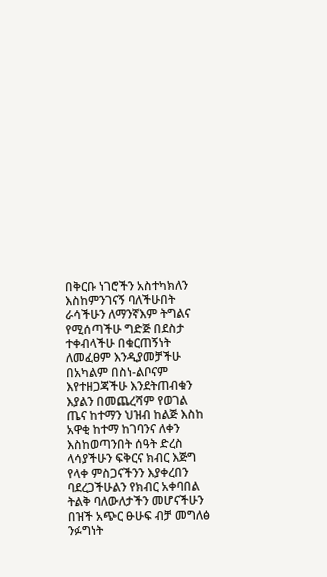በቅርቡ ነገሮችን አስተካክለን እስከምንገናኝ ባለችሁበት ራሳችሁን ለማንኛእም ትግልና የሚሰጣችሁ ግድጅ በደስታ ተቀብላችሁ በቁርጠኝነት ለመፈፀም እንዲያመቻችሁ በአካልም በስነ-ልቦናም እየተዘጋጃችሁ እንደትጠብቁን እያልን በመጨረሻም የወገል ጤና ከተማን ህዝብ ከልጅ እስከ አዋቂ ከተማ ከገባንና ለቀን እስከወጣንበት ሰዓት ድረስ ላሳያችሁን ፍቅርና ክብር እጅግ የላቀ ምስጋናችንን እያቀረበን ባደረጋችሁልን የክብር አቀባበል ትልቅ ባለውለታችን መሆናችሁን በዝች አጭር ፁሁፍ ብቻ መግለፅ ንፉግነት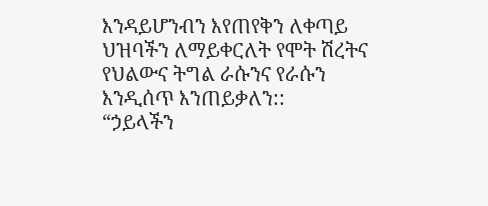እንዳይሆንብን እየጠየቅን ለቀጣይ ህዝባችን ለማይቀርለት የሞት ሽረትና የህልውና ትግል ራሱንና የራሱን እንዲሰጥ እንጠይቃለን::
“ኃይላችን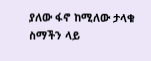ያለው ፋኖ ከሚለው ታላቁ ስማችን ላይ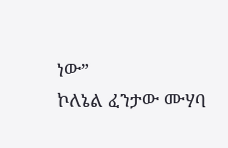ነው”
ኮለኔል ፈንታው ሙሃባ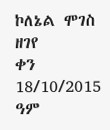ኮለኔል ሞገስ ዘገየ
ቀን 18/10/2015 ዓም